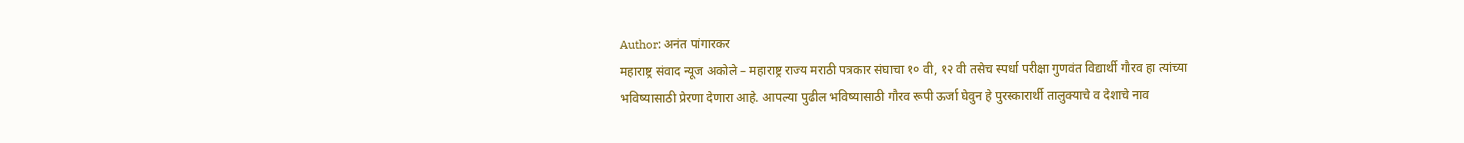Author: अनंत पांगारकर
महाराष्ट्र संवाद न्यूज अकोले – महाराष्ट्र राज्य मराठी पत्रकार संघाचा १० वी, १२ वी तसेच स्पर्धा परीक्षा गुणवंत विद्यार्थी गौरव हा त्यांच्या भविष्यासाठी प्रेरणा देणारा आहे. आपल्या पुढील भविष्यासाठी गौरव रूपी ऊर्जा घेवुन हे पुरस्कारार्थी तालुक्याचे व देशाचे नाव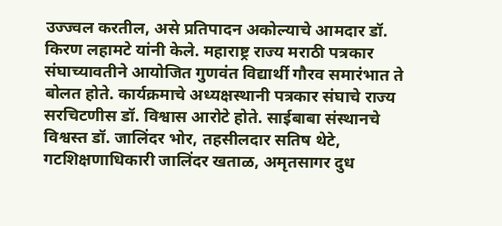उज्ज्वल करतील, असे प्रतिपादन अकोल्याचे आमदार डॉ. किरण लहामटे यांनी केले. महाराष्ट्र राज्य मराठी पत्रकार संघाच्यावतीने आयोजित गुणवंत विद्यार्थी गौरव समारंभात ते बोलत होते. कार्यक्रमाचे अध्यक्षस्थानी पत्रकार संघाचे राज्य सरचिटणीस डॉ. विश्वास आरोटे होते. साईबाबा संस्थानचे विश्वस्त डॉ. जालिंदर भोर, तहसीलदार सतिष थेटे, गटशिक्षणाधिकारी जालिंदर खताळ, अमृतसागर दुध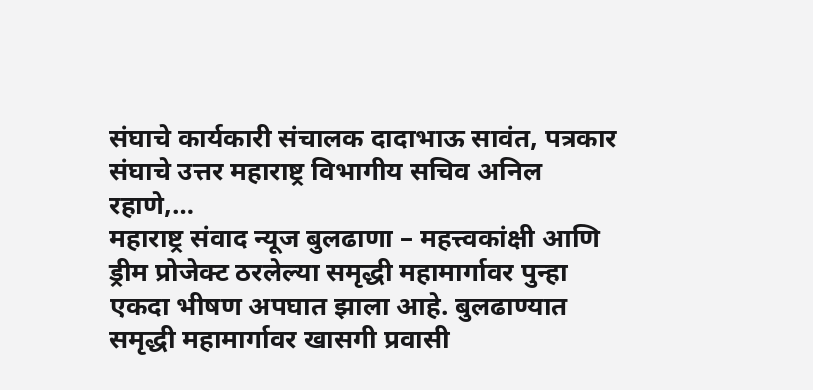संघाचे कार्यकारी संचालक दादाभाऊ सावंत, पत्रकार संघाचे उत्तर महाराष्ट्र विभागीय सचिव अनिल रहाणे,…
महाराष्ट्र संवाद न्यूज बुलढाणा – महत्त्वकांक्षी आणि ड्रीम प्रोजेक्ट ठरलेल्या समृद्धी महामार्गावर पुन्हा एकदा भीषण अपघात झाला आहे. बुलढाण्यात समृद्धी महामार्गावर खासगी प्रवासी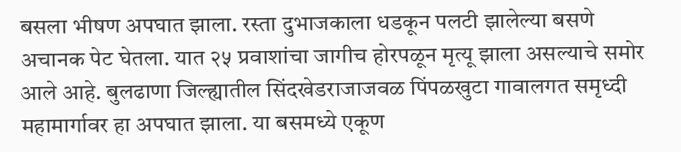बसला भीषण अपघात झाला. रस्ता दुभाजकाला धडकून पलटी झालेल्या बसणे अचानक पेट घेतला. यात २५ प्रवाशांचा जागीच होरपळून मृत्यू झाला असल्याचे समोर आले आहे. बुलढाणा जिल्ह्यातील सिंदखेडराजाजवळ पिंपळखुटा गावालगत समृध्दी महामार्गावर हा अपघात झाला. या बसमध्ये एकूण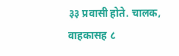३३ प्रवासी होते. चालक, वाहकासह ८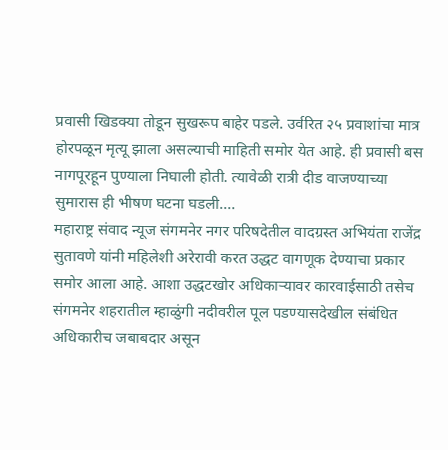प्रवासी खिडक्या तोडून सुखरूप बाहेर पडले. उर्वरित २५ प्रवाशांचा मात्र होरपळून मृत्यू झाला असल्याची माहिती समोर येत आहे. ही प्रवासी बस नागपूरहून पुण्याला निघाली होती. त्यावेळी रात्री दीड वाजण्याच्या सुमारास ही भीषण घटना घडली.…
महाराष्ट्र संवाद न्यूज संगमनेर नगर परिषदेतील वादग्रस्त अभियंता राजेंद्र सुतावणे यांनी महिलेशी अरेरावी करत उद्धट वागणूक देण्याचा प्रकार समोर आला आहे. आशा उद्धटखोर अधिकाऱ्यावर कारवाईसाठी तसेच संगमनेर शहरातील म्हाळुंगी नदीवरील पूल पडण्यासदेखील संबंधित अधिकारीच जबाबदार असून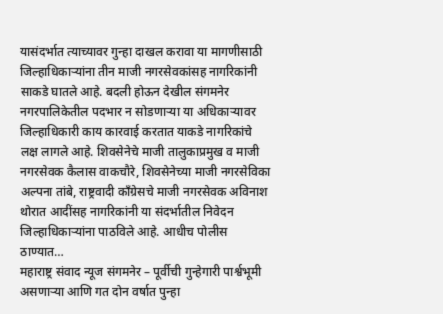यासंदर्भात त्याच्यावर गुन्हा दाखल करावा या मागणीसाठी जिल्हाधिकाऱ्यांना तीन माजी नगरसेवकांसह नागरिकांनी साकडे घातले आहे. बदली होऊन देखील संगमनेर नगरपालिकेतील पदभार न सोडणाऱ्या या अधिकाऱ्यावर जिल्हाधिकारी काय कारवाई करतात याकडे नागरिकांचे लक्ष लागले आहे. शिवसेनेचे माजी तालुकाप्रमुख व माजी नगरसेवक कैलास वाकचौरे, शिवसेनेच्या माजी नगरसेविका अल्पना तांबे, राष्ट्रवादी काँग्रेसचे माजी नगरसेवक अविनाश थोरात आदींसह नागरिकांनी या संदर्भातील निवेदन जिल्हाधिकाऱ्यांना पाठविले आहे. आधीच पोलीस ठाण्यात…
महाराष्ट्र संवाद न्यूज संगमनेर – पूर्वीची गुन्हेगारी पार्श्वभूमी असणाऱ्या आणि गत दोन वर्षात पुन्हा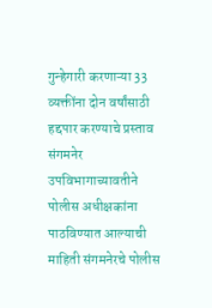गुन्हेगारी करणाऱ्या 33 व्यक्तींना दोन वर्षांसाठी हद्दपार करण्याचे प्रस्ताव संगमनेर उपविभागाच्यावतीने पोलीस अधीक्षकांना पाठविण्यात आल्याची माहिती संगमनेरचे पोलीस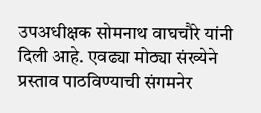उपअधीक्षक सोमनाथ वाघचौरे यांनी दिली आहे. एवढ्या मोठ्या संख्येने प्रस्ताव पाठविण्याची संगमनेर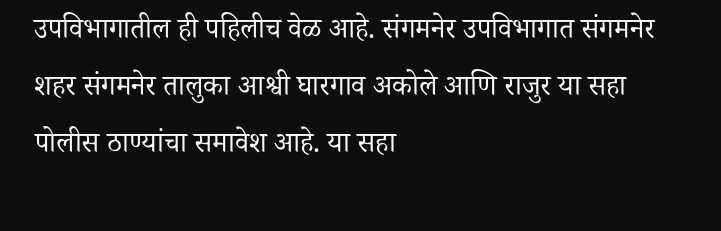उपविभागातील ही पहिलीच वेळ आहे. संगमनेर उपविभागात संगमनेर शहर संगमनेर तालुका आश्वी घारगाव अकोले आणि राजुर या सहा पोलीस ठाण्यांचा समावेश आहे. या सहा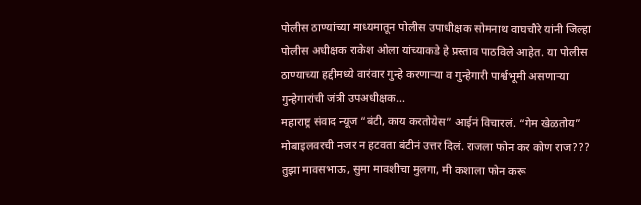पोलीस ठाण्यांच्या माध्यमातून पोलीस उपाधीक्षक सोमनाथ वाघचौरे यांनी जिल्हा पोलीस अधीक्षक राकेश ओला यांच्याकडे हे प्रस्ताव पाठविले आहेत. या पोलीस ठाण्याच्या हद्दीमध्ये वारंवार गुन्हे करणाऱ्या व गुन्हेगारी पार्श्वभूमी असणाऱ्या गुन्हेगारांची जंत्री उपअधीक्षक…
महाराष्ट्र संवाद न्यूज “बंटी, काय करतोयेस” आईनं विचारलं. “गेम खेळतोय” मोबाइलवरची नजर न हटवता बंटीनं उत्तर दिलं. राजला फोन कर कोण राज??? तुझा मावसभाऊ, सुमा मावशीचा मुलगा, मी कशाला फोन करू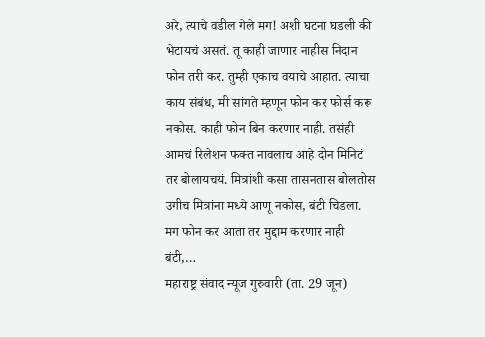अरे, त्याचे वडील गेले मग! अशी घटना घडली की भेटायचं असतं. तू काही जाणार नाहीस निदान फोन तरी कर. तुम्ही एकाच वयाचे आहात. त्याचा काय संबंध, मी सांगते म्हणून फोन कर फोर्स करू नकोस. काही फोन बिन करणार नाही. तसंही आमचं रिलेशन फक्त नावलाच आहे दोन मिनिटं तर बोलायचयं. मित्रांशी कसा तासनतास बोलतोस उगीच मित्रांना मध्ये आणू नकोस, बंटी चिडला. मग फोन कर आता तर मुद्दाम करणार नाही बंटी,…
महाराष्ट्र संवाद न्यूज गुरुवारी (ता. 29 जून)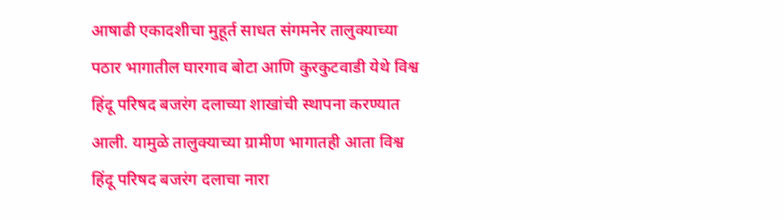आषाढी एकादशीचा मुहूर्त साधत संगमनेर तालुक्याच्या पठार भागातील घारगाव बोटा आणि कुरकुटवाडी येथे विश्व हिंदू परिषद बजरंग दलाच्या शाखांची स्थापना करण्यात आली. यामुळे तालुक्याच्या ग्रामीण भागातही आता विश्व हिंदू परिषद बजरंग दलाचा नारा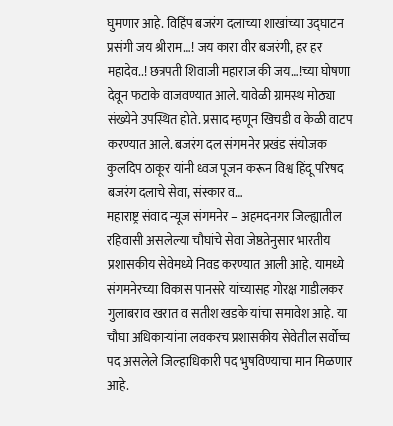घुमणार आहे. विहिंप बजरंग दलाच्या शाखांच्या उद्घाटन प्रसंगी जय श्रीराम…! जय कारा वीर बजरंगी, हर हर महादेव..! छत्रपती शिवाजी महाराज की जय…!च्या घोषणा देवून फटाके वाजवण्यात आले. यावेळी ग्रामस्थ मोठ्या संख्येने उपस्थित होते. प्रसाद म्हणून खिचडी व केळी वाटप करण्यात आले. बजरंग दल संगमनेर प्रखंड संयोजक कुलदिप ठाकूर यांनी ध्वज पूजन करून विश्व हिंदू परिषद बजरंग दलाचे सेवा, संस्कार व…
महाराष्ट्र संवाद न्यूज संगमनेर – अहमदनगर जिल्ह्यातील रहिवासी असलेल्या चौघांचे सेवा जेष्ठतेनुसार भारतीय प्रशासकीय सेवेमध्ये निवड करण्यात आली आहे. यामध्ये संगमनेरच्या विकास पानसरे यांच्यासह गोरक्ष गाडीलकर गुलाबराव खरात व सतीश खडके यांचा समावेश आहे. या चौघा अधिकाऱ्यांना लवकरच प्रशासकीय सेवेतील सर्वोच्च पद असलेले जिल्हाधिकारी पद भुषविण्याचा मान मिळणार आहे.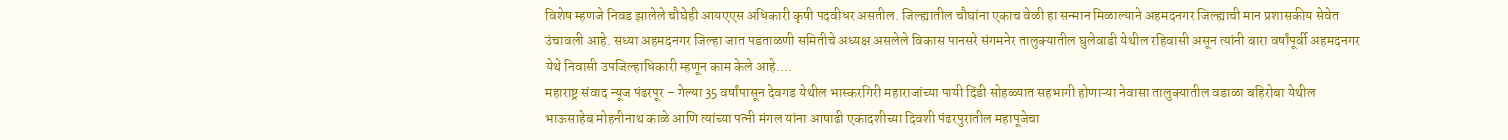विशेष म्हणजे निवड झालेले चौघेही आयएएस अधिकारी कृषी पदवीधर असतील. जिल्ह्यातील चौघांना एकाच वेळी हा सन्मान मिळाल्याने अहमदनगर जिल्ह्याची मान प्रशासकीय सेवेत उंचावली आहे. सध्या अहमदनगर जिल्हा जात पडताळणी समितीचे अध्यक्ष असलेले विकास पानसरे संगमनेर तालुक्यातील घुलेवाडी येथील रहिवासी असून त्यांनी बारा वर्षांपूर्वी अहमदनगर येथे निवासी उपजिल्हाधिकारी म्हणून काम केले आहे.…
महाराष्ट्र संवाद न्यूज पंढरपूर – गेल्या 35 वर्षांपासून देवगड येथील भास्करगिरी महाराजांच्या पायी दिंडी सोहळ्यात सहभागी होणाऱ्या नेवासा तालुक्यातील वडाळा बहिरोबा येथील भाऊसाहेब मोहनीनाथ काळे आणि त्यांच्या पत्नी मंगल यांना आषाढी एकादशीच्या दिवशी पंढरपुरातील महापूजेचा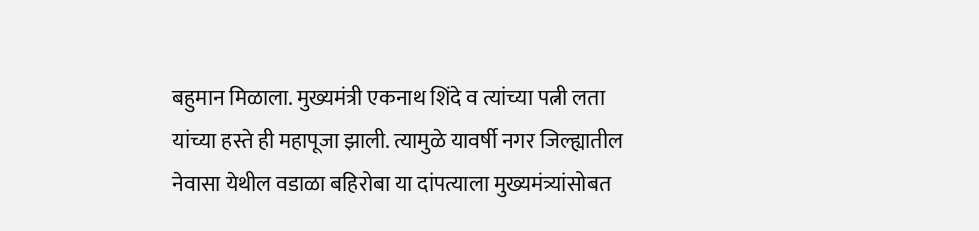बहुमान मिळाला. मुख्यमंत्री एकनाथ शिंदे व त्यांच्या पत्नी लता यांच्या हस्ते ही महापूजा झाली. त्यामुळे यावर्षी नगर जिल्ह्यातील नेवासा येथील वडाळा बहिरोबा या दांपत्याला मुख्यमंत्र्यांसोबत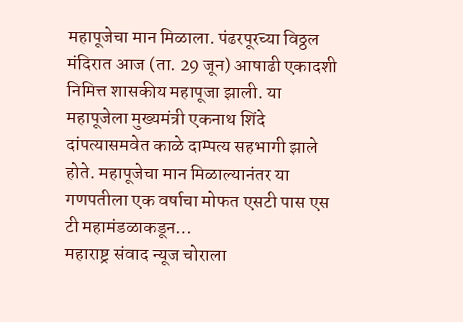महापूजेचा मान मिळाला. पंढरपूरच्या विठ्ठल मंदिरात आज (ता. 29 जून) आषाढी एकादशी निमित्त शासकीय महापूजा झाली. या महापूजेला मुख्यमंत्री एकनाथ शिंदे दांपत्यासमवेत काळे दाम्पत्य सहभागी झाले होते. महापूजेचा मान मिळाल्यानंतर या गणपतीला एक वर्षाचा मोफत एसटी पास एस टी महामंडळाकडून…
महाराष्ट्र संवाद न्यूज चोराला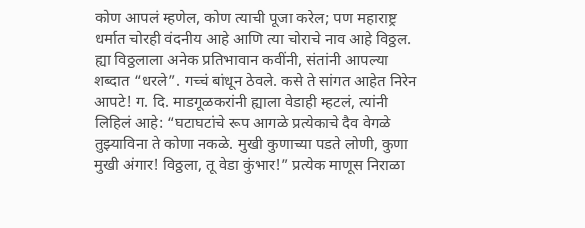कोण आपलं म्हणेल, कोण त्याची पूजा करेल; पण महाराष्ट्र धर्मात चोरही वंदनीय आहे आणि त्या चोराचे नाव आहे विठ्ठल. ह्या विठ्ठलाला अनेक प्रतिभावान कवींनी, संतांनी आपल्या शब्दात “धरले”. गच्चं बांधून ठेवले. कसे ते सांगत आहेत निरेन आपटे! ग. दि. माडगूळकरांनी ह्याला वेडाही म्हटलं, त्यांनी लिहिलं आहे: “घटाघटांचे रूप आगळे प्रत्येकाचे दैव वेगळे तुझ्याविना ते कोणा नकळे. मुखी कुणाच्या पडते लोणी, कुणा मुखी अंगार! विठ्ठला, तू वेडा कुंभार!” प्रत्येक माणूस निराळा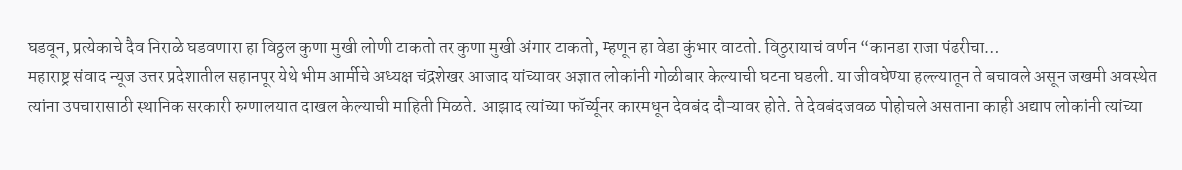घडवून, प्रत्येकाचे दैव निराळे घडवणारा हा विठ्ठल कुणा मुखी लोणी टाकतो तर कुणा मुखी अंगार टाकतो, म्हणून हा वेडा कुंभार वाटतो. विठुरायाचं वर्णन “कानडा राजा पंढरीचा…
महाराष्ट्र संवाद न्यूज उत्तर प्रदेशातील सहानपूर येथे भीम आर्मीचे अध्यक्ष चंद्रशेखर आजाद यांच्यावर अज्ञात लोकांनी गोळीबार केल्याची घटना घडली. या जीवघेण्या हल्ल्यातून ते बचावले असून जखमी अवस्थेत त्यांना उपचारासाठी स्थानिक सरकारी रुग्णालयात दाखल केल्याची माहिती मिळते. आझाद त्यांच्या फॉर्च्यूनर कारमधून देवबंद दौऱ्यावर होते. ते देवबंदजवळ पोहोचले असताना काही अद्याप लोकांनी त्यांच्या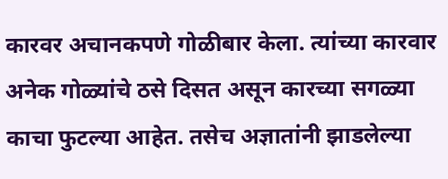कारवर अचानकपणे गोळीबार केला. त्यांच्या कारवार अनेक गोळ्यांचे ठसे दिसत असून कारच्या सगळ्या काचा फुटल्या आहेत. तसेच अज्ञातांनी झाडलेल्या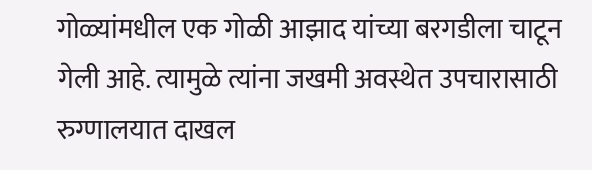गोळ्यांमधील एक गोळी आझाद यांच्या बरगडीला चाटून गेली आहे. त्यामुळे त्यांना जखमी अवस्थेत उपचारासाठी रुग्णालयात दाखल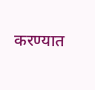करण्यात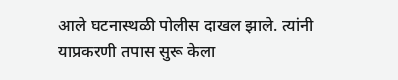आले घटनास्थळी पोलीस दाखल झाले. त्यांनी याप्रकरणी तपास सुरू केला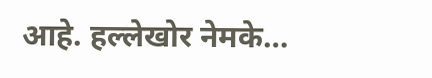आहे. हल्लेखोर नेमके…